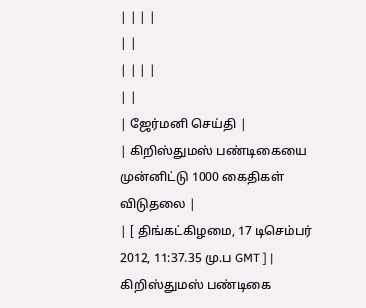| | | |
| |
| | | |
| |
| ஜேர்மனி செய்தி |
| கிறிஸ்துமஸ் பண்டிகையை முன்னிட்டு 1000 கைதிகள் விடுதலை |
| [ திங்கட்கிழமை, 17 டிசெம்பர் 2012, 11:37.35 மு.ப GMT ] |
கிறிஸ்துமஸ் பண்டிகை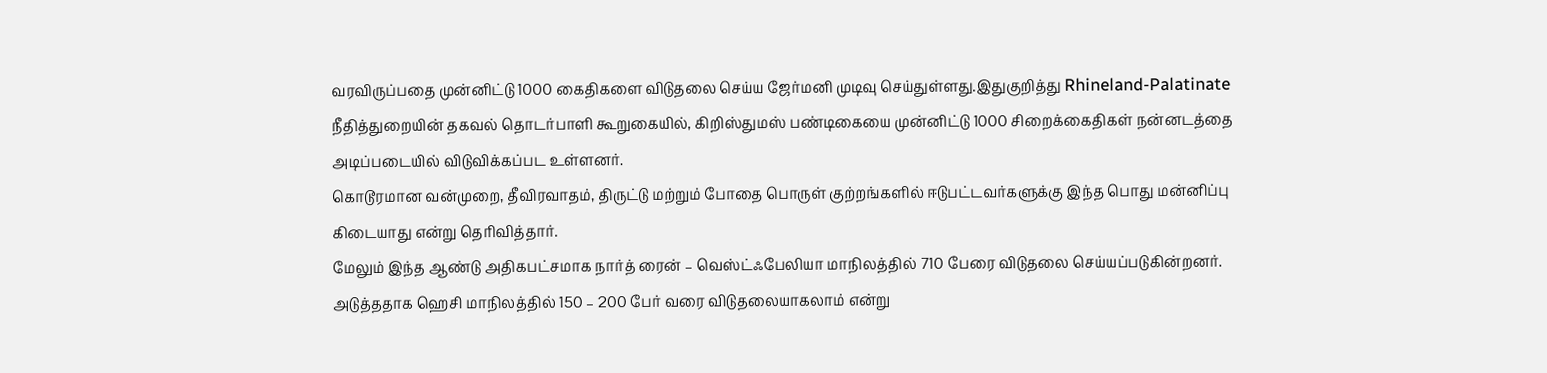வரவிருப்பதை முன்னிட்டு 1000 கைதிகளை விடுதலை செய்ய ஜேர்மனி முடிவு செய்துள்ளது.இதுகுறித்து Rhineland-Palatinate நீதித்துறையின் தகவல் தொடர்பாளி கூறுகையில், கிறிஸ்துமஸ் பண்டிகையை முன்னிட்டு 1000 சிறைக்கைதிகள் நன்னடத்தை அடிப்படையில் விடுவிக்கப்பட உள்ளனர்.
கொடூரமான வன்முறை, தீவிரவாதம், திருட்டு மற்றும் போதை பொருள் குற்றங்களில் ஈடுபட்டவர்களுக்கு இந்த பொது மன்னிப்பு கிடையாது என்று தெரிவித்தார்.
மேலும் இந்த ஆண்டு அதிகபட்சமாக நார்த் ரைன் – வெஸ்ட்ஃபேலியா மாநிலத்தில் 710 பேரை விடுதலை செய்யப்படுகின்றனர்.
அடுத்ததாக ஹெசி மாநிலத்தில் 150 – 200 பேர் வரை விடுதலையாகலாம் என்று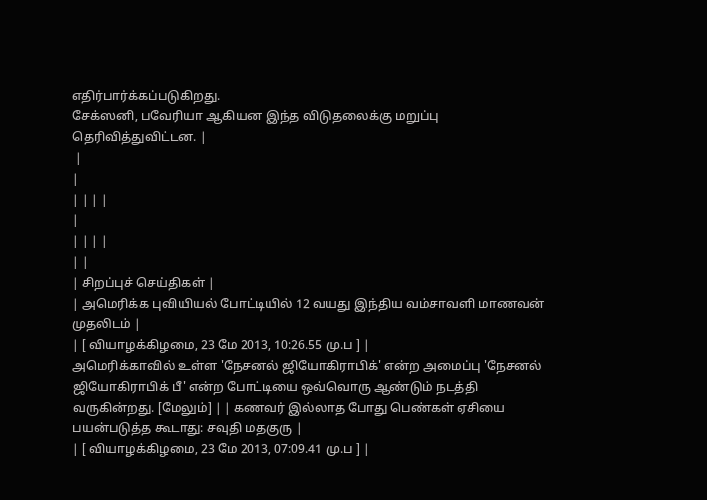எதிர்பார்க்கப்படுகிறது.
சேக்ஸனி, பவேரியா ஆகியன இந்த விடுதலைக்கு மறுப்பு தெரிவித்துவிட்டன. |
 |
|
| | | |
|
| | | |
| |
| சிறப்புச் செய்திகள் |
| அமெரிக்க புவியியல் போட்டியில் 12 வயது இந்திய வம்சாவளி மாணவன் முதலிடம் |
| [ வியாழக்கிழமை, 23 மே 2013, 10:26.55 மு.ப ] |
அமெரிக்காவில் உள்ள 'நேசனல் ஜியோகிராபிக்' என்ற அமைப்பு 'நேசனல் ஜியோகிராபிக் பீ' என்ற போட்டியை ஒவ்வொரு ஆண்டும் நடத்தி வருகின்றது. [மேலும்] | | கணவர் இல்லாத போது பெண்கள் ஏசியை பயன்படுத்த கூடாது: சவுதி மதகுரு |
| [ வியாழக்கிழமை, 23 மே 2013, 07:09.41 மு.ப ] |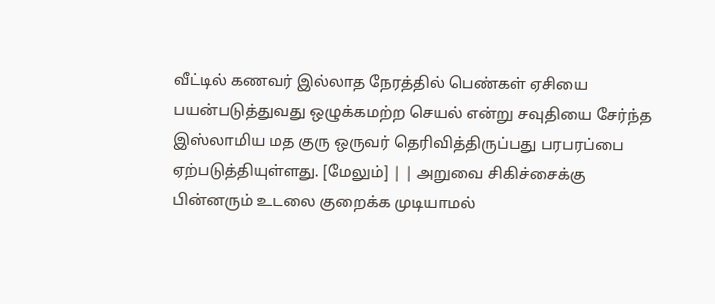வீட்டில் கணவர் இல்லாத நேரத்தில் பெண்கள் ஏசியை பயன்படுத்துவது ஒழுக்கமற்ற செயல் என்று சவுதியை சேர்ந்த இஸ்லாமிய மத குரு ஒருவர் தெரிவித்திருப்பது பரபரப்பை ஏற்படுத்தியுள்ளது. [மேலும்] | | அறுவை சிகிச்சைக்கு பின்னரும் உடலை குறைக்க முடியாமல்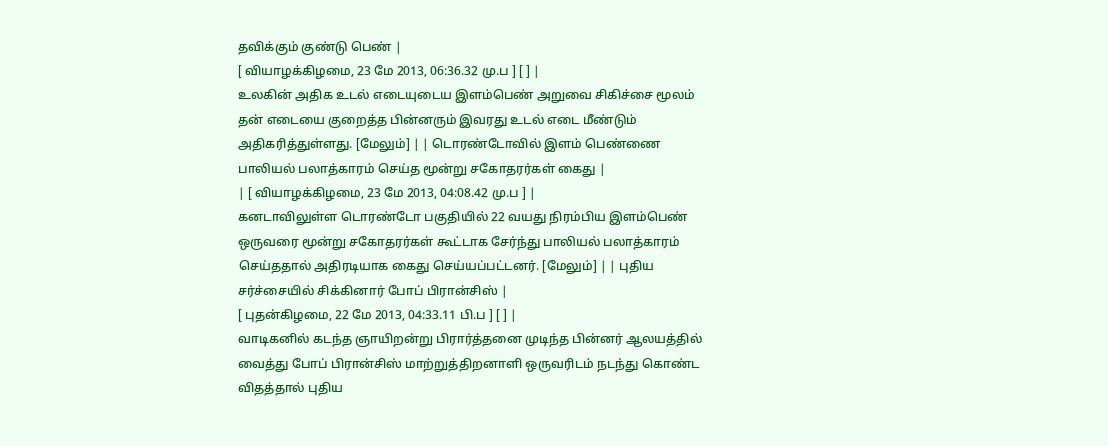தவிக்கும் குண்டு பெண் |
[ வியாழக்கிழமை, 23 மே 2013, 06:36.32 மு.ப ] [ ] |
உலகின் அதிக உடல் எடையுடைய இளம்பெண் அறுவை சிகிச்சை மூலம் தன் எடையை குறைத்த பின்னரும் இவரது உடல் எடை மீண்டும் அதிகரித்துள்ளது. [மேலும்] | | டொரண்டோவில் இளம் பெண்ணை பாலியல் பலாத்காரம் செய்த மூன்று சகோதரர்கள் கைது |
| [ வியாழக்கிழமை, 23 மே 2013, 04:08.42 மு.ப ] |
கனடாவிலுள்ள டொரண்டோ பகுதியில் 22 வயது நிரம்பிய இளம்பெண் ஒருவரை மூன்று சகோதரர்கள் கூட்டாக சேர்ந்து பாலியல் பலாத்காரம் செய்ததால் அதிரடியாக கைது செய்யப்பட்டனர். [மேலும்] | | புதிய சர்ச்சையில் சிக்கினார் போப் பிரான்சிஸ் |
[ புதன்கிழமை, 22 மே 2013, 04:33.11 பி.ப ] [ ] |
வாடிகனில் கடந்த ஞாயிறன்று பிரார்த்தனை முடிந்த பின்னர் ஆலயத்தில் வைத்து போப் பிரான்சிஸ் மாற்றுத்திறனாளி ஒருவரிடம் நடந்து கொண்ட விதத்தால் புதிய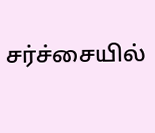சர்ச்சையில்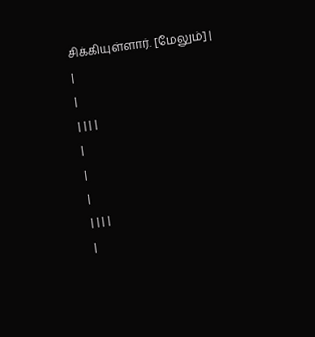சிக்கியுள்ளார். [மேலும்] |
|
|
| | | |
|
|
|
| | | |
|